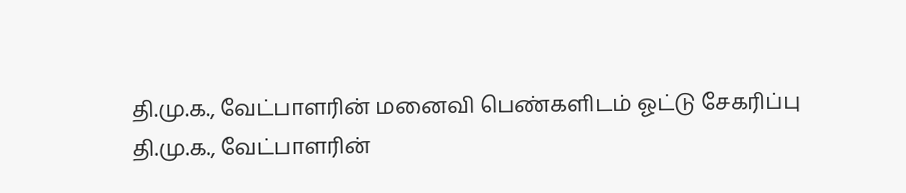தி.மு.க., வேட்பாளரின் மனைவி பெண்களிடம் ஓட்டு சேகரிப்பு
தி.மு.க., வேட்பாளரின்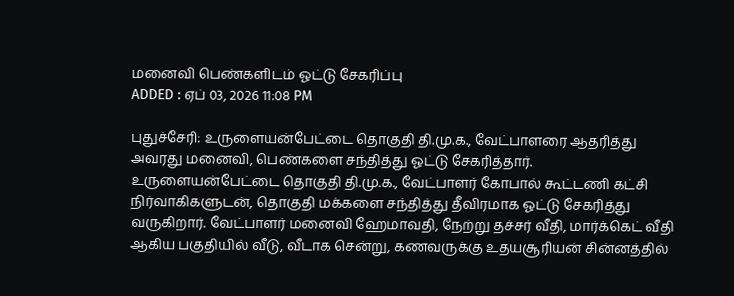மனைவி பெண்களிடம் ஓட்டு சேகரிப்பு
ADDED : ஏப் 03, 2026 11:08 PM

புதுச்சேரி: உருளையன்பேட்டை தொகுதி தி.மு.க., வேட்பாளரை ஆதரித்து அவரது மனைவி, பெண்களை சந்தித்து ஓட்டு சேகரித்தார்.
உருளையன்பேட்டை தொகுதி தி.மு.க., வேட்பாளர் கோபால் கூட்டணி கட்சி நிர்வாகிகளுடன், தொகுதி மக்களை சந்தித்து தீவிரமாக ஓட்டு சேகரித்து வருகிறார். வேட்பாளர் மனைவி ஹேமாவதி, நேற்று தச்சர் வீதி, மார்க்கெட் வீதி ஆகிய பகுதியில் வீடு, வீடாக சென்று, கணவருக்கு உதயசூரியன் சின்னத்தில்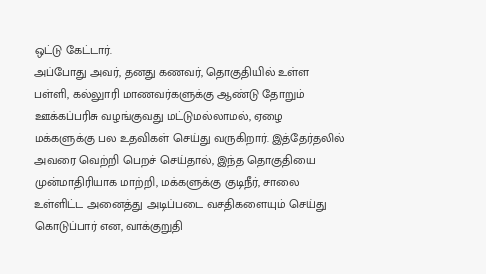ஒட்டு கேட்டார்.
அப்போது அவர், தனது கணவர், தொகுதியில் உள்ள பள்ளி, கல்லுாரி மாணவர்களுக்கு ஆண்டு தோறும் ஊக்கப்பரிசு வழங்குவது மட்டுமல்லாமல், ஏழை மக்களுக்கு பல உதவிகள் செய்து வருகிறார். இத்தேர்தலில் அவரை வெற்றி பெறச் செய்தால், இந்த தொகுதியை முன்மாதிரியாக மாற்றி, மக்களுக்கு குடிநீர், சாலை உள்ளிட்ட அனைத்து அடிப்படை வசதிகளையும் செய்து கொடுப்பார் என, வாக்குறுதி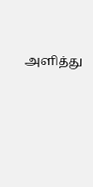அளித்து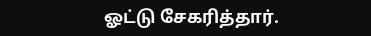ஓட்டு சேகரித்தார்.